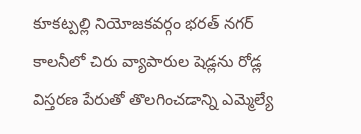కూకట్పల్లి నియోజకవర్గం భరత్ నగర్ కాలనీలో చిరు వ్యాపారుల షెడ్లను రోడ్ల విస్తరణ పేరుతో తొలగించడాన్ని ఎమ్మెల్యే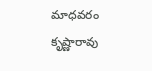మాధవరం కృష్ణారావు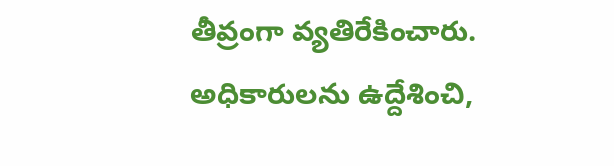తీవ్రంగా వ్యతిరేకించారు. అధికారులను ఉద్దేశించి,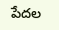పేదల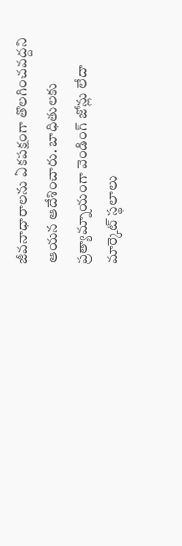జీవనాధారాలను ఏకపక్షంగా తొలగించవద్దని ఆయన ఆదేశించారు. బాధితులకు ప్రత్యామ్నాయంగా వెండింగ్ జోన్లు లేదా మార్కెట్ స్థలాలు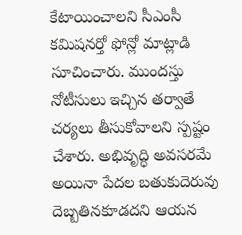కేటాయించాలని సీఎంసీ కమిషనర్తో ఫోన్లో మాట్లాడి సూచించారు. ముందస్తు నోటీసులు ఇచ్చిన తర్వాతే చర్యలు తీసుకోవాలని స్పష్టం చేశారు. అభివృద్ధి అవసరమే అయినా పేదల బతుకుదెరువు దెబ్బతినకూడదని ఆయన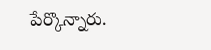పేర్కొన్నారు.